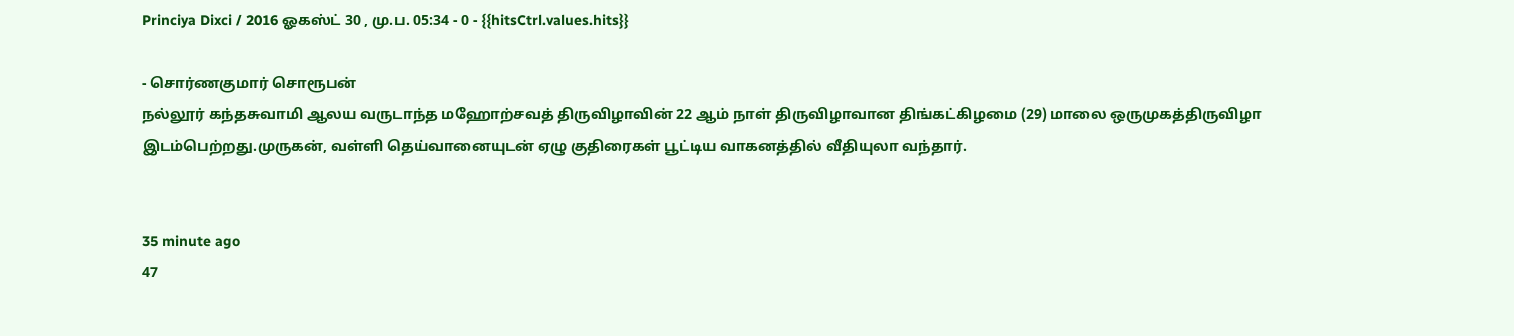Princiya Dixci / 2016 ஓகஸ்ட் 30 , மு.ப. 05:34 - 0 - {{hitsCtrl.values.hits}}

- சொர்ணகுமார் சொரூபன்
நல்லூர் கந்தசுவாமி ஆலய வருடாந்த மஹோற்சவத் திருவிழாவின் 22 ஆம் நாள் திருவிழாவான திங்கட்கிழமை (29) மாலை ஒருமுகத்திருவிழா இடம்பெற்றது.முருகன், வள்ளி தெய்வானையுடன் ஏழு குதிரைகள் பூட்டிய வாகனத்தில் வீதியுலா வந்தார்.


35 minute ago
47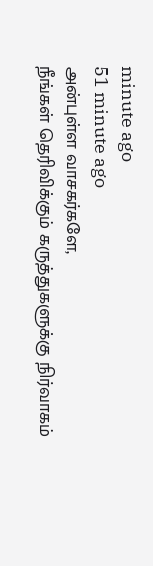minute ago
51 minute ago
அன்புள்ள வாசகர்களே,
நீங்கள் தெரிவிக்கும் கருத்துகளுக்கு நிர்வாகம்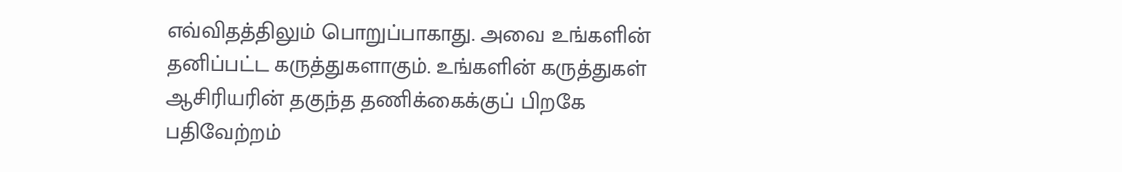எவ்விதத்திலும் பொறுப்பாகாது. அவை உங்களின் தனிப்பட்ட கருத்துகளாகும். உங்களின் கருத்துகள் ஆசிரியரின் தகுந்த தணிக்கைக்குப் பிறகே பதிவேற்றம்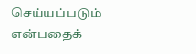செய்யப்படும் என்பதைக்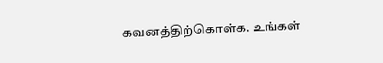கவனத்திற்கொள்க. உங்கள்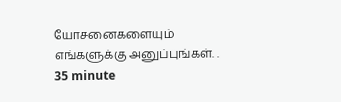யோசனைகளையும் எங்களுக்கு அனுப்புங்கள். .
35 minute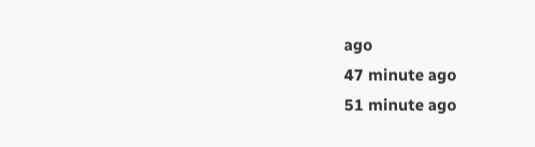ago
47 minute ago
51 minute ago